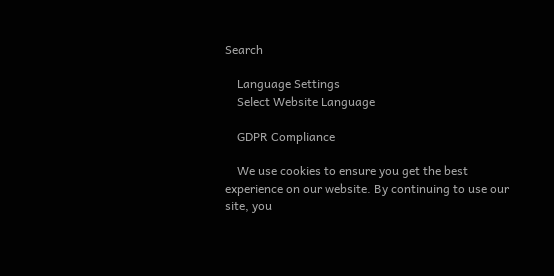Search

    Language Settings
    Select Website Language

    GDPR Compliance

    We use cookies to ensure you get the best experience on our website. By continuing to use our site, you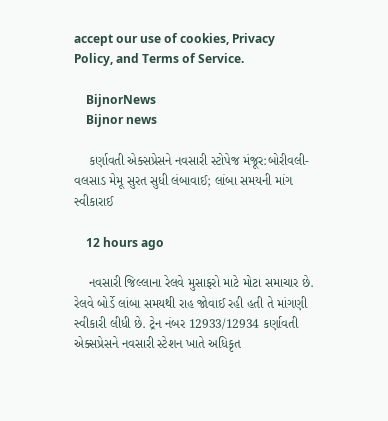accept our use of cookies, Privacy Policy, and Terms of Service.

    BijnorNews
    Bijnor news

    કર્ણાવતી એક્સપ્રેસને નવસારી સ્ટોપેજ મંજૂર:બોરીવલી-વલસાડ મેમૂ સુરત સુધી લંબાવાઈ; લાંબા સમયની માંગ સ્વીકારાઈ

    12 hours ago

    નવસારી જિલ્લાના રેલવે મુસાફરો માટે મોટા સમાચાર છે. રેલવે બોર્ડે લાંબા સમયથી રાહ જોવાઈ રહી હતી તે માંગણી સ્વીકારી લીધી છે. ટ્રેન નંબર 12933/12934 કર્ણાવતી એક્સપ્રેસને નવસારી સ્ટેશન ખાતે અધિકૃત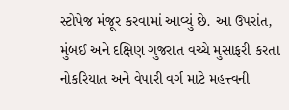સ્ટોપેજ મંજૂર કરવામાં આવ્યું છે. આ ઉપરાંત, મુંબઈ અને દક્ષિણ ગુજરાત વચ્ચે મુસાફરી કરતા નોકરિયાત અને વેપારી વર્ગ માટે મહત્ત્વની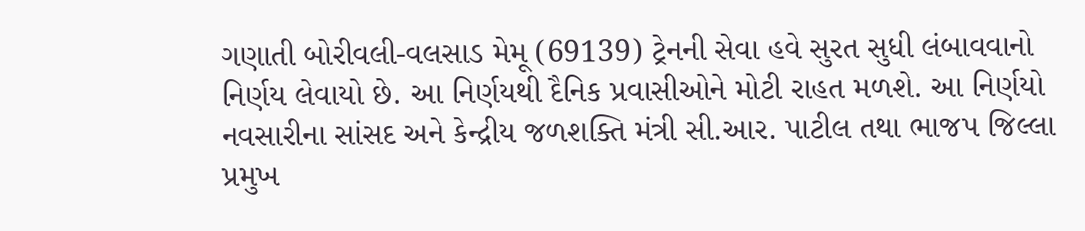ગણાતી બોરીવલી-વલસાડ મેમૂ (69139) ટ્રેનની સેવા હવે સુરત સુધી લંબાવવાનો નિર્ણય લેવાયો છે. આ નિર્ણયથી દૈનિક પ્રવાસીઓને મોટી રાહત મળશે. આ નિર્ણયો નવસારીના સાંસદ અને કેન્દ્રીય જળશક્તિ મંત્રી સી.આર. પાટીલ તથા ભાજપ જિલ્લા પ્રમુખ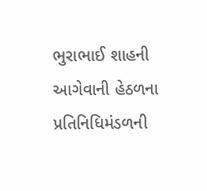ભુરાભાઈ શાહની આગેવાની હેઠળના પ્રતિનિધિમંડળની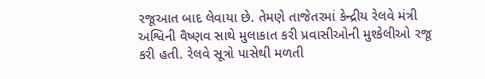રજૂઆત બાદ લેવાયા છે. તેમણે તાજેતરમાં કેન્દ્રીય રેલવે મંત્રી અશ્વિની વૈષ્ણવ સાથે મુલાકાત કરી પ્રવાસીઓની મુશ્કેલીઓ રજૂ કરી હતી. રેલવે સૂત્રો પાસેથી મળતી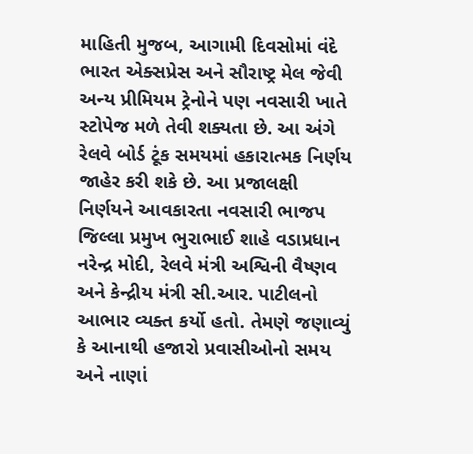માહિતી મુજબ, આગામી દિવસોમાં વંદે ભારત એક્સપ્રેસ અને સૌરાષ્ટ્ર મેલ જેવી અન્ય પ્રીમિયમ ટ્રેનોને પણ નવસારી ખાતે સ્ટોપેજ મળે તેવી શક્યતા છે. આ અંગે રેલવે બોર્ડ ટૂંક સમયમાં હકારાત્મક નિર્ણય જાહેર કરી શકે છે. આ પ્રજાલક્ષી નિર્ણયને આવકારતા નવસારી ભાજપ જિલ્લા પ્રમુખ ભુરાભાઈ શાહે વડાપ્રધાન નરેન્દ્ર મોદી, રેલવે મંત્રી અશ્વિની વૈષ્ણવ અને કેન્દ્રીય મંત્રી સી.આર. પાટીલનો આભાર વ્યક્ત કર્યો હતો. તેમણે જણાવ્યું કે આનાથી હજારો પ્રવાસીઓનો સમય અને નાણાં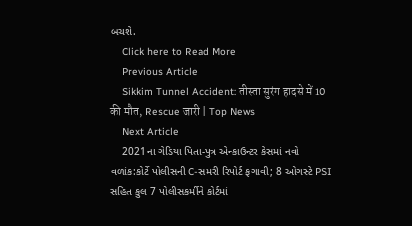બચશે.
    Click here to Read More
    Previous Article
    Sikkim Tunnel Accident: तीस्ता सुरंग हादसे में 10 की मौत, Rescue जारी | Top News
    Next Article
    2021ના ગેડિયા પિતા-પુત્ર એન્કાઉન્ટર કેસમાં નવો વળાંક:કોર્ટે પોલીસની C-સમરી રિપોર્ટ ફગાવી; 8 ઓગસ્ટે PSI સહિત કુલ 7 પોલીસકર્મીને કોર્ટમાં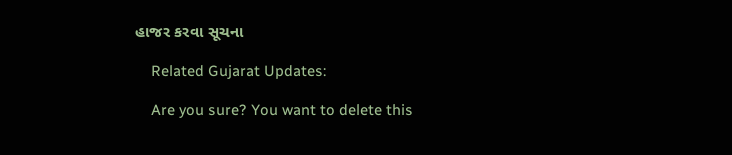હાજર કરવા સૂચના

    Related Gujarat Updates:

    Are you sure? You want to delete this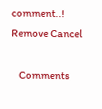comment..! Remove Cancel

    Comments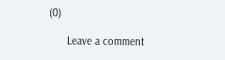(0)

      Leave a comment